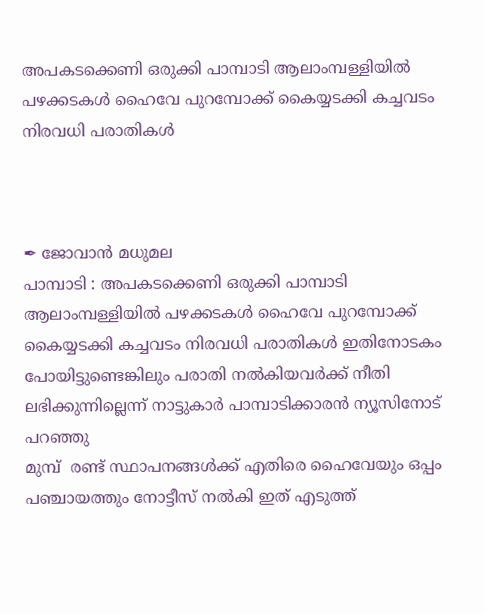അപകടക്കെണി ഒരുക്കി പാമ്പാടി ആലാംമ്പള്ളിയിൽ പഴക്കടകൾ ഹൈവേ പുറമ്പോക്ക് കൈയ്യടക്കി കച്ചവടം നിരവധി പരാതികൾ



✒ ജോവാൻ മധുമല
പാമ്പാടി : അപകടക്കെണി ഒരുക്കി പാമ്പാടി ആലാംമ്പള്ളിയിൽ പഴക്കടകൾ ഹൈവേ പുറമ്പോക്ക് കൈയ്യടക്കി കച്ചവടം നിരവധി പരാതികൾ ഇതിനോടകം പോയിട്ടുണ്ടെങ്കിലും പരാതി നൽകിയവർക്ക് നീതി ലഭിക്കുന്നില്ലെന്ന് നാട്ടുകാർ പാമ്പാടിക്കാരൻ ന്യൂസിനോട് പറഞ്ഞു
മുമ്പ്  രണ്ട് സ്ഥാപനങ്ങൾക്ക് എതിരെ ഹൈവേയും ഒപ്പം പഞ്ചായത്തും നോട്ടീസ് നൽകി ഇത് എടുത്ത്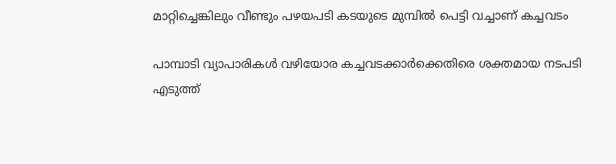മാറ്റിച്ചെങ്കിലും വീണ്ടും പഴയപടി കടയുടെ മുമ്പിൽ പെട്ടി വച്ചാണ് കച്ചവടം

പാമ്പാടി വ്യാപാരികൾ വഴിയോര കച്ചവടക്കാർക്കെതിരെ ശക്തമായ നടപടി എടുത്ത്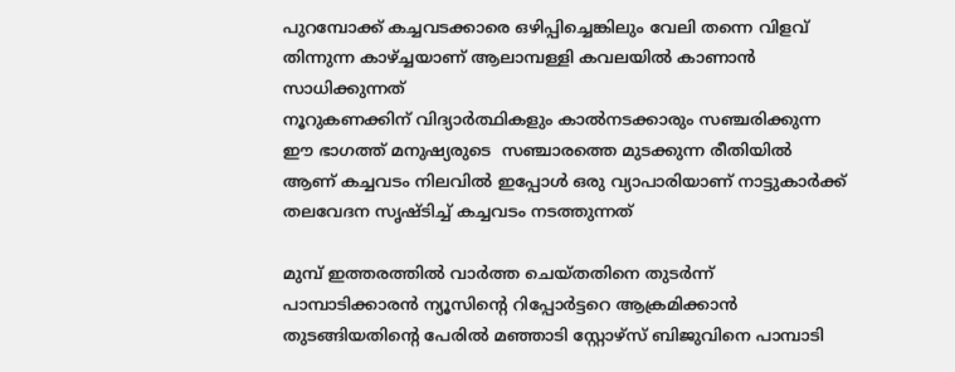പുറമ്പോക്ക് കച്ചവടക്കാരെ ഒഴിപ്പിച്ചെങ്കിലും വേലി തന്നെ വിളവ് തിന്നുന്ന കാഴ്ച്ചയാണ് ആലാമ്പള്ളി കവലയിൽ കാണാൻ സാധിക്കുന്നത്
നൂറുകണക്കിന് വിദ്യാർത്ഥികളും കാൽനടക്കാരും സഞ്ചരിക്കുന്ന ഈ ഭാഗത്ത് മനുഷ്യരുടെ  സഞ്ചാരത്തെ മുടക്കുന്ന രീതിയിൽ ആണ് കച്ചവടം നിലവിൽ ഇപ്പോൾ ഒരു വ്യാപാരിയാണ് നാട്ടുകാർക്ക് തലവേദന സൃഷ്ടിച്ച് കച്ചവടം നടത്തുന്നത്

മുമ്പ് ഇത്തരത്തിൽ വാർത്ത ചെയ്തതിനെ തുടർന്ന് പാമ്പാടിക്കാരൻ ന്യൂസിൻ്റെ റിപ്പോർട്ടറെ ആക്രമിക്കാൻ തുടങ്ങിയതിൻ്റെ പേരിൽ മഞ്ഞാടി സ്റ്റോഴ്സ് ബിജുവിനെ പാമ്പാടി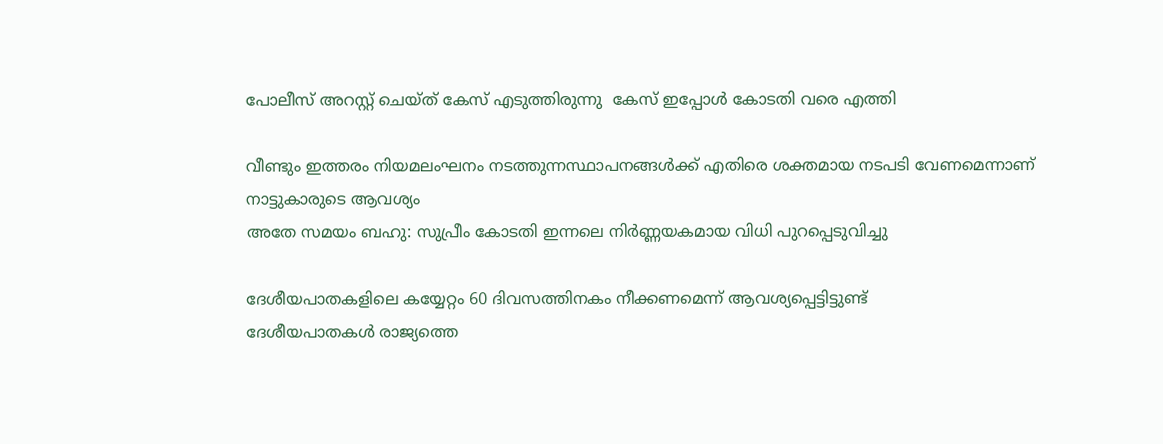പോലീസ് അറസ്റ്റ് ചെയ്ത് കേസ് എടുത്തിരുന്നു  കേസ് ഇപ്പോൾ കോടതി വരെ എത്തി

വീണ്ടും ഇത്തരം നിയമലംഘനം നടത്തുന്നസ്ഥാപനങ്ങൾക്ക് എതിരെ ശക്തമായ നടപടി വേണമെന്നാണ് നാട്ടുകാരുടെ ആവശ്യം
അതേ സമയം ബഹു: സുപ്രീം കോടതി ഇന്നലെ നിർണ്ണയകമായ വിധി പുറപ്പെടുവിച്ചു

ദേശീയപാതകളിലെ കയ്യേറ്റം 60 ദിവസത്തിനകം നീക്കണമെന്ന് ആവശ്യപ്പെട്ടിട്ടുണ്ട്
ദേശീയപാതകൾ രാജ്യത്തെ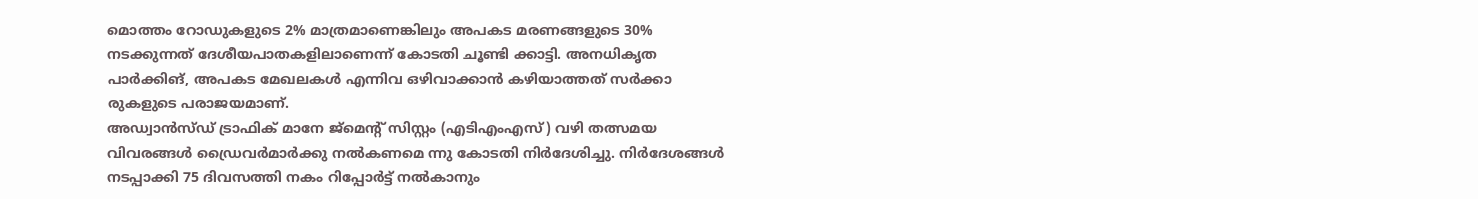മൊത്തം റോഡുകളുടെ 2% മാത്രമാണെങ്കിലും അപകട മരണങ്ങളുടെ 30% നടക്കുന്നത് ദേശീയപാതകളിലാണെന്ന് കോടതി ചൂണ്ടി ക്കാട്ടി. അനധികൃത പാർക്കിങ്, അപകട മേഖലകൾ എന്നിവ ഒഴിവാക്കാൻ കഴിയാത്തത് സർക്കാ രുകളുടെ പരാജയമാണ്.
അഡ്വാൻസ്‌ഡ് ട്രാഫിക് മാനേ ജ്മെന്റ് സിസ്റ്റം (എടിഎംഎസ്) വഴി തത്സമയ വിവരങ്ങൾ ഡ്രൈവർമാർക്കു നൽകണമെ ന്നു കോടതി നിർദേശിച്ചു. നിർദേശങ്ങൾ നടപ്പാക്കി 75 ദിവസത്തി നകം റിപ്പോർട്ട് നൽകാനും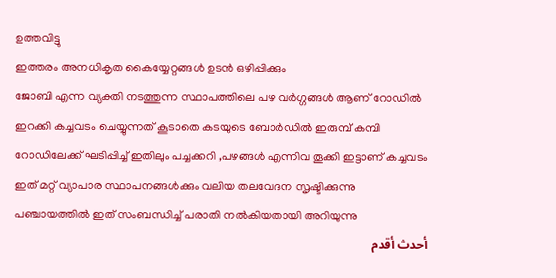ഉത്തവിട്ടു
ഇത്തരം അനധികൃത കൈയ്യേറ്റങ്ങൾ ഉടൻ ഒഴിപ്പിക്കും
ജോബി എന്ന വ്യക്തി നടത്തുന്ന സ്ഥാപത്തിലെ പഴ വർഗ്ഗങ്ങൾ ആണ് റോഡിൽ ഇറക്കി കച്ചവടം ചെയ്യുന്നത് കൂടാതെ കടയുടെ ബോർഡിൽ ഇരുമ്പ് കമ്പി റോഡിലേക്ക് ഘടിപ്പിച്ച് ഇതിലും പച്ചക്കറി ,പഴങ്ങൾ എന്നിവ തൂക്കി ഇട്ടാണ് കച്ചവടം
ഇത് മറ്റ് വ്യാപാര സ്ഥാപനങ്ങൾക്കും വലിയ തലവേദന സൃഷ്ടിക്കുന്നു
പഞ്ചായത്തിൽ ഇത് സംബന്ധിച്ച് പരാതി നൽകിയതായി അറിയുന്നു
أحدث أقدم